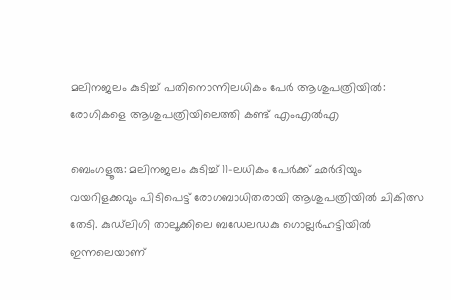മലിനജലം കുടിച്ച് പതിനൊന്നിലധികം പേർ ആശുപത്രിയിൽ: രോഗികളെ ആശുപത്രിയിലെത്തി കണ്ട് എംഎൽഎ

ബെംഗളൂരു: മലിനജലം കുടിച്ച് 11-ലധികം പേർക്ക് ഛർദിയും വയറിളക്കവും പിടിപെട്ട് രോഗബാധിതരായി ആശുപത്രിയിൽ ചികിത്സ തേടി. കുഡ്‌ലിഗി താലൂക്കിലെ ബഡേലഡകു ഗൊല്ലർഹട്ടിയിൽ ഇന്നലെയാണ്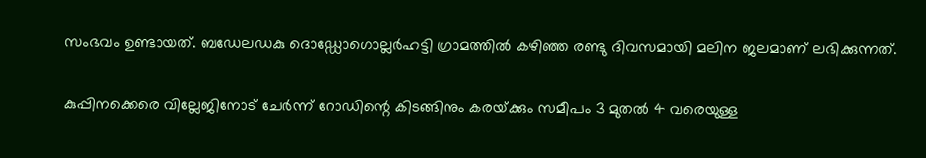സംഭവം ഉണ്ടായത്. ബഡേലഡകു ദൊഡ്ഡോഗൊല്ലർഹട്ടി ഗ്രാമത്തിൽ കഴിഞ്ഞ രണ്ടു ദിവസമായി മലിന ജലമാണ് ലഭിക്കുന്നത്.

കുപ്പിനക്കെരെ വില്ലേജിനോട് ചേർന്ന് റോഡിന്റെ കിടങ്ങിനും കരയ്‌ക്കും സമീപം 3 മുതൽ 4 വരെയുള്ള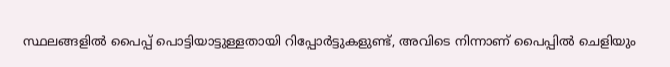സ്ഥലങ്ങളിൽ പൈപ്പ് പൊട്ടിയാട്ടുള്ളതായി റിപ്പോർട്ടുകളുണ്ട്, അവിടെ നിന്നാണ് പൈപ്പിൽ ചെളിയും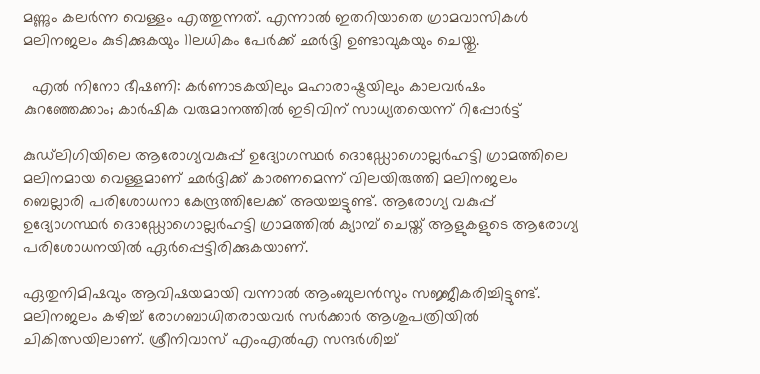മണ്ണും കലർന്ന വെള്ളം എത്തുന്നത്. എന്നാൽ ഇതറിയാതെ ഗ്രാമവാസികൾ മലിനജലം കുടിക്കുകയും 11ലധികം പേർക്ക് ഛർദ്ദി ഉണ്ടാവുകയും ചെയ്തു.

  എൽ നിനോ ഭീഷണി: കർണാടകയിലും മഹാരാഷ്ട്രയിലും കാലവർഷം കുറഞ്ഞേക്കാം; കാർഷിക വരുമാനത്തിൽ ഇടിവിന് സാധ്യതയെന്ന് റിപ്പോർട്ട്

കുഡ്‌ലിഗിയിലെ ആരോഗ്യവകുപ്പ് ഉദ്യോഗസ്ഥർ ദൊഡ്ഡോഗൊല്ലർഹട്ടി ഗ്രാമത്തിലെ മലിനമായ വെള്ളമാണ് ഛർദ്ദിക്ക് കാരണമെന്ന് വിലയിരുത്തി മലിനജലം ബെല്ലാരി പരിശോധനാ കേന്ദ്രത്തിലേക്ക് അയച്ചട്ടുണ്ട്. ആരോഗ്യ വകുപ്പ് ഉദ്യോഗസ്ഥർ ദൊഡ്ഡോഗൊല്ലർഹട്ടി ഗ്രാമത്തിൽ ക്യാമ്പ് ചെയ്ത് ആളുകളുടെ ആരോഗ്യ പരിശോധനയിൽ ഏർപ്പെട്ടിരിക്കുകയാണ്.

ഏതുനിമിഷവും ആവിഷയമായി വന്നാൽ ആംബുലൻസും സജ്ജീകരിച്ചിട്ടുണ്ട്. മലിനജലം കഴിച്ച് രോഗബാധിതരായവർ സർക്കാർ ആശുപത്രിയിൽ ചികിത്സയിലാണ്. ശ്രീനിവാസ് എംഎൽഎ സന്ദർശിച്ച്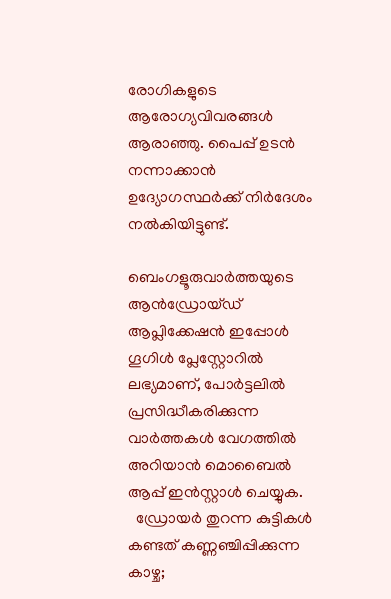രോഗികളുടെ ആരോഗ്യവിവരങ്ങൾ ആരാഞ്ഞു. പൈപ്പ് ഉടൻ നന്നാക്കാൻ ഉദ്യോഗസ്ഥർക്ക് നിർദേശം നൽകിയിട്ടുണ്ട്.

ബെംഗളൂരുവാർത്തയുടെ ആൻഡ്രോയ്ഡ് ആപ്ലിക്കേഷൻ ഇപ്പോൾ ഗൂഗിൾ പ്ലേസ്റ്റോറിൽ ലഭ്യമാണ്, പോർട്ടലിൽ പ്രസിദ്ധീകരിക്കുന്ന വാർത്തകൾ വേഗത്തിൽ അറിയാൻ മൊബൈൽ ആപ്പ് ഇൻസ്റ്റാൾ ചെയ്യുക.
  ഡ്രോയർ തുറന്ന കുട്ടികൾ കണ്ടത് കണ്ണഞ്ചിപ്പിക്കുന്ന കാഴ്ച;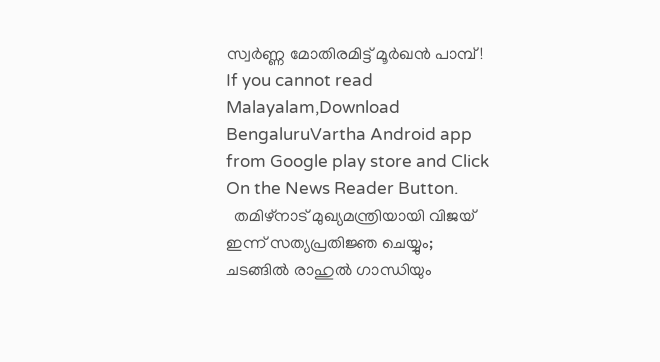സ്വർണ്ണ മോതിരമിട്ട് മൂർഖൻ പാമ്പ്!
If you cannot read Malayalam,Download BengaluruVartha Android app from Google play store and Click On the News Reader Button.
  തമിഴ്നാട് മുഖ്യമന്ത്രിയായി വിജയ് ഇന്ന് സത്യപ്രതിജ്ഞ ചെയ്യും; ചടങ്ങിൽ രാഹുൽ ഗാന്ധിയും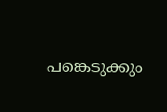പങ്കെടുക്കും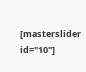[masterslider id="10"]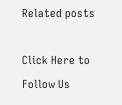Related posts

Click Here to Follow Us